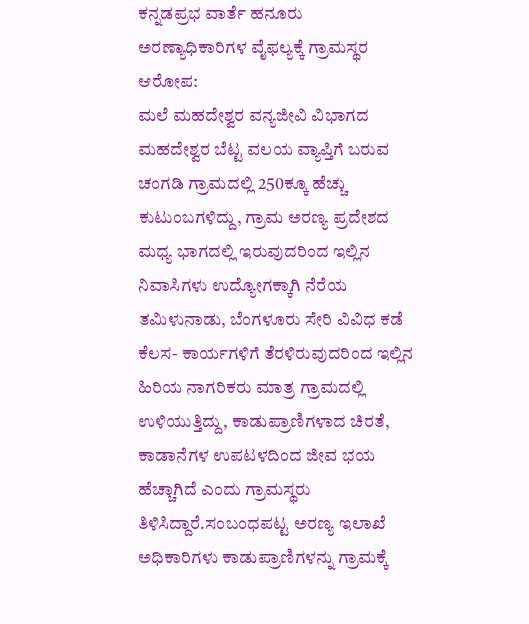ಕನ್ನಡಪ್ರಭ ವಾರ್ತೆ ಹನೂರು
ಅರಣ್ಯಾಧಿಕಾರಿಗಳ ವೈಫಲ್ಯಕ್ಕೆ ಗ್ರಾಮಸ್ಥರ ಆರೋಪ:
ಮಲೆ ಮಹದೇಶ್ವರ ವನ್ಯಜೀವಿ ವಿಭಾಗದ ಮಹದೇಶ್ವರ ಬೆಟ್ಟ ವಲಯ ವ್ಯಾಪ್ತಿಗೆ ಬರುವ ಚಂಗಡಿ ಗ್ರಾಮದಲ್ಲಿ 250ಕ್ಕೂ ಹೆಚ್ಚು ಕುಟುಂಬಗಳಿದ್ದು, ಗ್ರಾಮ ಅರಣ್ಯ ಪ್ರದೇಶದ ಮಧ್ಯ ಭಾಗದಲ್ಲಿ ಇರುವುದರಿಂದ ಇಲ್ಲಿನ ನಿವಾಸಿಗಳು ಉದ್ಯೋಗಕ್ಕಾಗಿ ನೆರೆಯ ತಮಿಳುನಾಡು, ಬೆಂಗಳೂರು ಸೇರಿ ವಿವಿಧ ಕಡೆ ಕೆಲಸ- ಕಾರ್ಯಗಳಿಗೆ ತೆರಳಿರುವುದರಿಂದ ಇಲ್ಲಿನ ಹಿರಿಯ ನಾಗರಿಕರು ಮಾತ್ರ ಗ್ರಾಮದಲ್ಲಿ ಉಳಿಯುತ್ತಿದ್ದು, ಕಾಡುಪ್ರಾಣಿಗಳಾದ ಚಿರತೆ, ಕಾಡಾನೆಗಳ ಉಪಟಳದಿಂದ ಜೀವ ಭಯ ಹೆಚ್ಚಾಗಿದೆ ಎಂದು ಗ್ರಾಮಸ್ಥರು ತಿಳಿಸಿದ್ದಾರೆ.ಸಂಬಂಧಪಟ್ಟ ಅರಣ್ಯ ಇಲಾಖೆ ಅಧಿಕಾರಿಗಳು ಕಾಡುಪ್ರಾಣಿಗಳನ್ನು ಗ್ರಾಮಕ್ಕೆ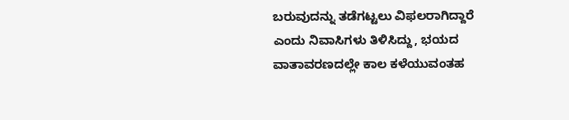ಬರುವುದನ್ನು ತಡೆಗಟ್ಟಲು ವಿಫಲರಾಗಿದ್ದಾರೆ ಎಂದು ನಿವಾಸಿಗಳು ತಿಳಿಸಿದ್ದು, ಭಯದ ವಾತಾವರಣದಲ್ಲೇ ಕಾಲ ಕಳೆಯುವಂತಹ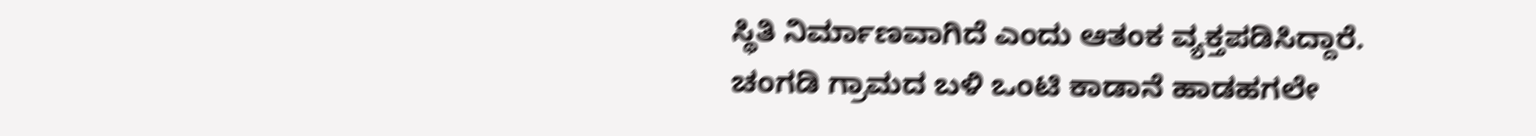ಸ್ಥಿತಿ ನಿರ್ಮಾಣವಾಗಿದೆ ಎಂದು ಆತಂಕ ವ್ಯಕ್ತಪಡಿಸಿದ್ದಾರೆ.
ಚಂಗಡಿ ಗ್ರಾಮದ ಬಳಿ ಒಂಟಿ ಕಾಡಾನೆ ಹಾಡಹಗಲೇ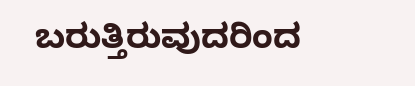ಬರುತ್ತಿರುವುದರಿಂದ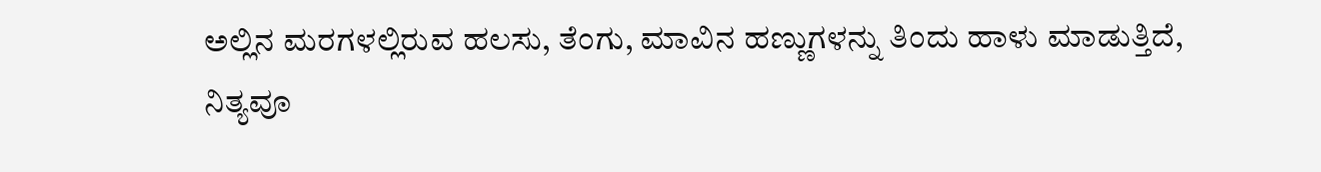ಅಲ್ಲಿನ ಮರಗಳಲ್ಲಿರುವ ಹಲಸು, ತೆಂಗು, ಮಾವಿನ ಹಣ್ಣುಗಳನ್ನು ತಿಂದು ಹಾಳು ಮಾಡುತ್ತಿದೆ, ನಿತ್ಯವೂ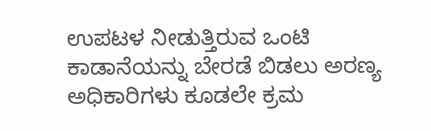ಉಪಟಳ ನೀಡುತ್ತಿರುವ ಒಂಟಿ ಕಾಡಾನೆಯನ್ನು ಬೇರಡೆ ಬಿಡಲು ಅರಣ್ಯ ಅಧಿಕಾರಿಗಳು ಕೂಡಲೇ ಕ್ರಮ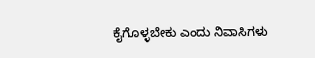ಕೈಗೊಳ್ಳಬೇಕು ಎಂದು ನಿವಾಸಿಗಳು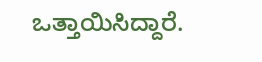ಒತ್ತಾಯಿಸಿದ್ದಾರೆ.